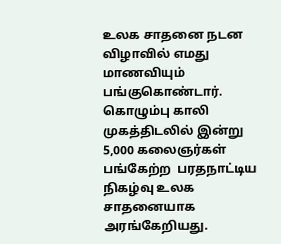உலக சாதனை நடன விழாவில் எமது மாணவியும் பங்குகொண்டார். கொழும்பு காலி முகத்திடலில் இன்று 5,000 கலைஞர்கள் பங்கேற்ற  பரதநாட்டிய நிகழ்வு உலக சாதனையாக அரங்கேறியது.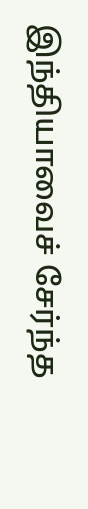இந்தியாவைச் சேர்ந்த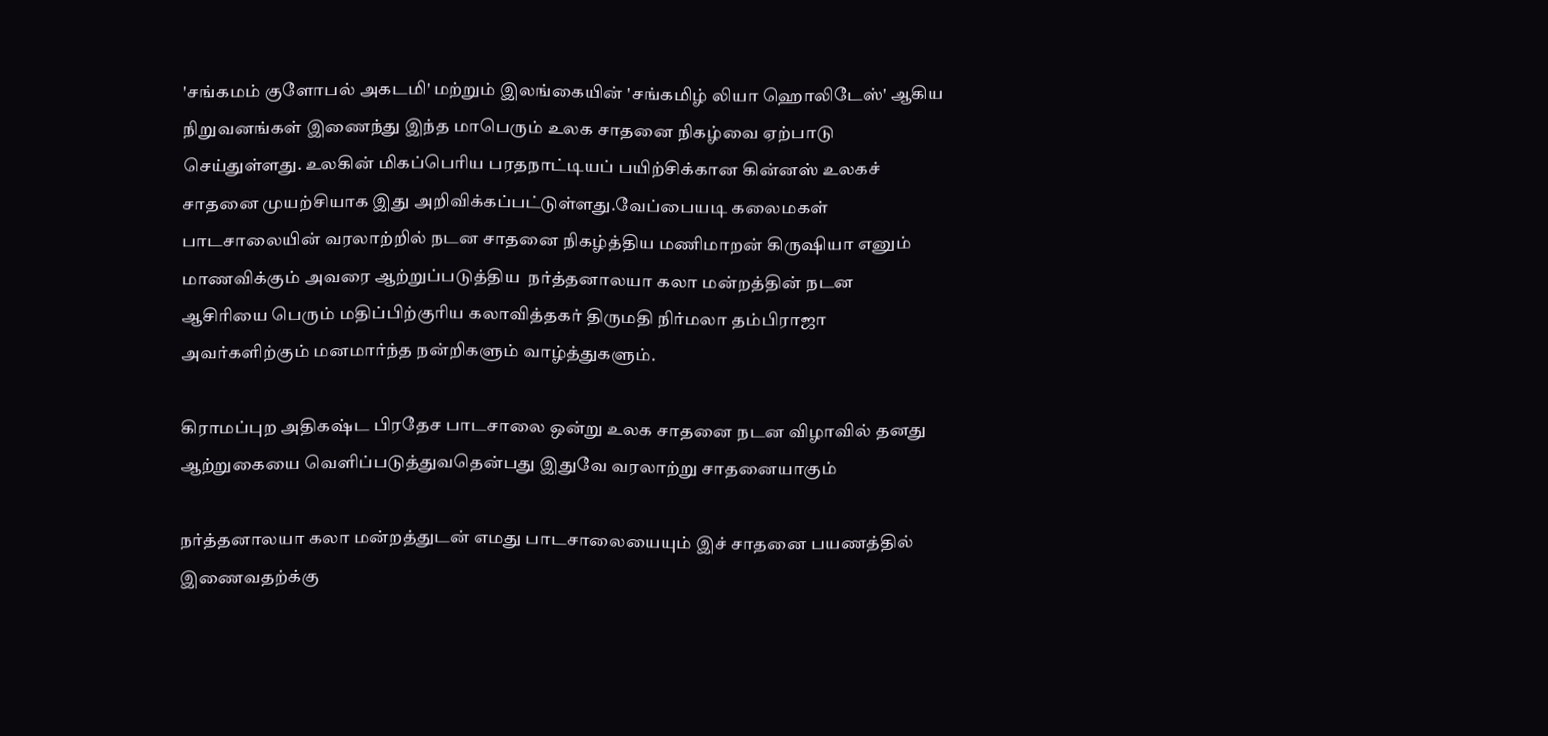'சங்கமம் குளோபல் அகடமி' மற்றும் இலங்கையின் 'சங்கமிழ் லியா ஹொலிடேஸ்' ஆகிய நிறுவனங்கள் இணைந்து இந்த மாபெரும் உலக சாதனை நிகழ்வை ஏற்பாடு செய்துள்ளது. உலகின் மிகப்பெரிய பரதநாட்டியப் பயிற்சிக்கான கின்னஸ் உலகச் சாதனை முயற்சியாக இது அறிவிக்கப்பட்டுள்ளது.வேப்பையடி கலைமகள் பாடசாலையின் வரலாற்றில் நடன சாதனை நிகழ்த்திய மணிமாறன் கிருஷியா எனும் மாணவிக்கும் அவரை ஆற்றுப்படுத்திய  நர்த்தனாலயா கலா மன்றத்தின் நடன ஆசிரியை பெரும் மதிப்பிற்குரிய கலாவித்தகர் திருமதி நிர்மலா தம்பிராஜா அவர்களிற்கும் மனமார்ந்த நன்றிகளும் வாழ்த்துகளும்.

கிராமப்புற அதிகஷ்ட பிரதேச பாடசாலை ஒன்று உலக சாதனை நடன விழாவில் தனது ஆற்றுகையை வெளிப்படுத்துவதென்பது இதுவே வரலாற்று சாதனையாகும்

நர்த்தனாலயா கலா மன்றத்துடன் எமது பாடசாலையையும் இச் சாதனை பயணத்தில் இணைவதற்க்கு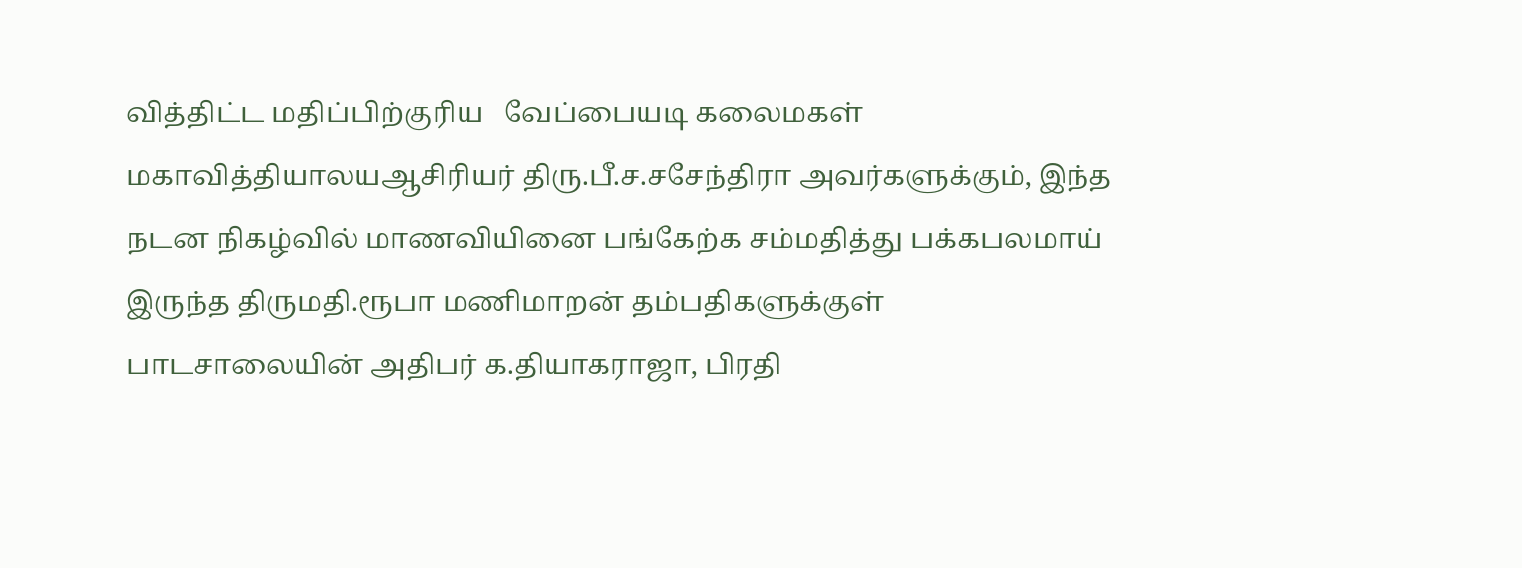வித்திட்ட மதிப்பிற்குரிய   வேப்பையடி கலைமகள் மகாவித்தியாலயஆசிரியர் திரு.பீ.ச.சசேந்திரா அவர்களுக்கும், இந்த நடன நிகழ்வில் மாணவியினை பங்கேற்க சம்மதித்து பக்கபலமாய் இருந்த திருமதி.ரூபா மணிமாறன் தம்பதிகளுக்குள் பாடசாலையின் அதிபர் க.தியாகராஜா, பிரதி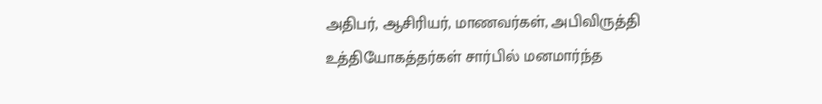அதிபர், ஆசிரியர், மாணவர்கள், அபிவிருத்தி உத்தியோகத்தர்கள் சார்பில் மனமார்ந்த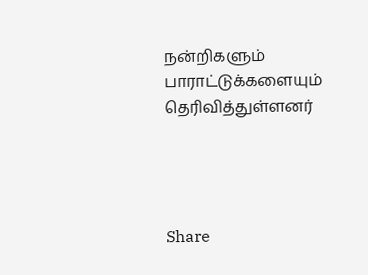நன்றிகளும் பாராட்டுக்களையும் தெரிவித்துள்ளனர்




Share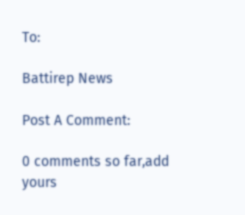To:

Battirep News

Post A Comment:

0 comments so far,add yours